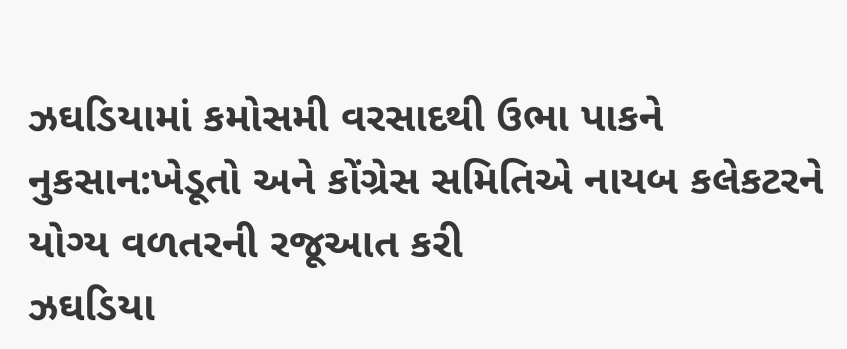ઝઘડિયામાં કમોસમી વરસાદથી ઉભા પાકને નુકસાન:ખેડૂતો અને કોંગ્રેસ સમિતિએ નાયબ કલેકટરને યોગ્ય વળતરની રજૂઆત કરી
ઝઘડિયા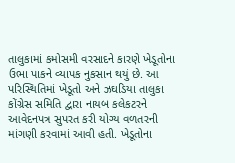તાલુકામાં કમોસમી વરસાદને કારણે ખેડૂતોના ઉભા પાકને વ્યાપક નુકસાન થયું છે. આ પરિસ્થિતિમાં ખેડૂતો અને ઝઘડિયા તાલુકા કોંગ્રેસ સમિતિ દ્વારા નાયબ કલેકટરને આવેદનપત્ર સુપરત કરી યોગ્ય વળતરની માંગણી કરવામાં આવી હતી. ખેડૂતોના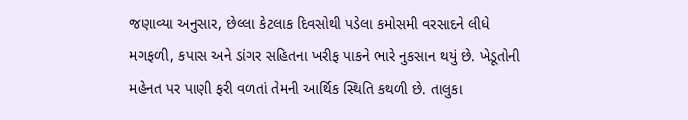જણાવ્યા અનુસાર, છેલ્લા કેટલાક દિવસોથી પડેલા કમોસમી વરસાદને લીધે મગફળી, કપાસ અને ડાંગર સહિતના ખરીફ પાકને ભારે નુકસાન થયું છે. ખેડૂતોની મહેનત પર પાણી ફરી વળતાં તેમની આર્થિક સ્થિતિ કથળી છે. તાલુકા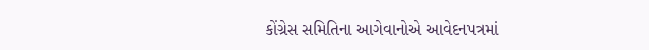કોંગ્રેસ સમિતિના આગેવાનોએ આવેદનપત્રમાં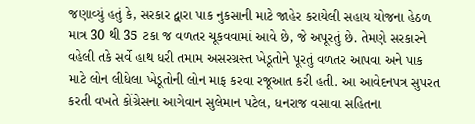જણાવ્યું હતું કે, સરકાર દ્વારા પાક નુકસાની માટે જાહેર કરાયેલી સહાય યોજના હેઠળ માત્ર 30 થી 35 ટકા જ વળતર ચૂકવવામાં આવે છે, જે અપૂરતું છે. તેમણે સરકારને વહેલી તકે સર્વે હાથ ધરી તમામ અસરગ્રસ્ત ખેડૂતોને પૂરતું વળતર આપવા અને પાક માટે લોન લીધેલા ખેડૂતોની લોન માફ કરવા રજૂઆત કરી હતી. આ આવેદનપત્ર સુપરત કરતી વખતે કોંગ્રેસના આગેવાન સુલેમાન પટેલ, ધનરાજ વસાવા સહિતના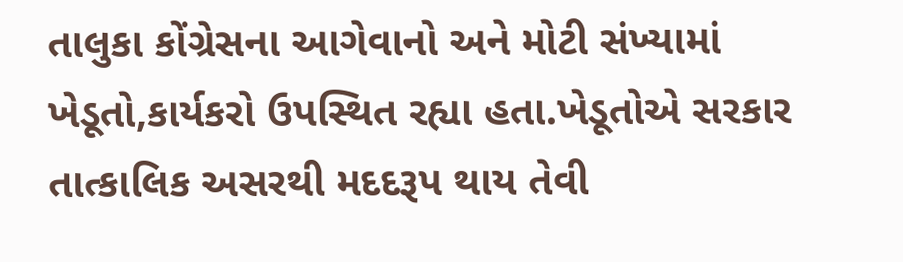તાલુકા કોંગ્રેસના આગેવાનો અને મોટી સંખ્યામાં ખેડૂતો,કાર્યકરો ઉપસ્થિત રહ્યા હતા.ખેડૂતોએ સરકાર તાત્કાલિક અસરથી મદદરૂપ થાય તેવી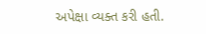અપેક્ષા વ્યક્ત કરી હતી.